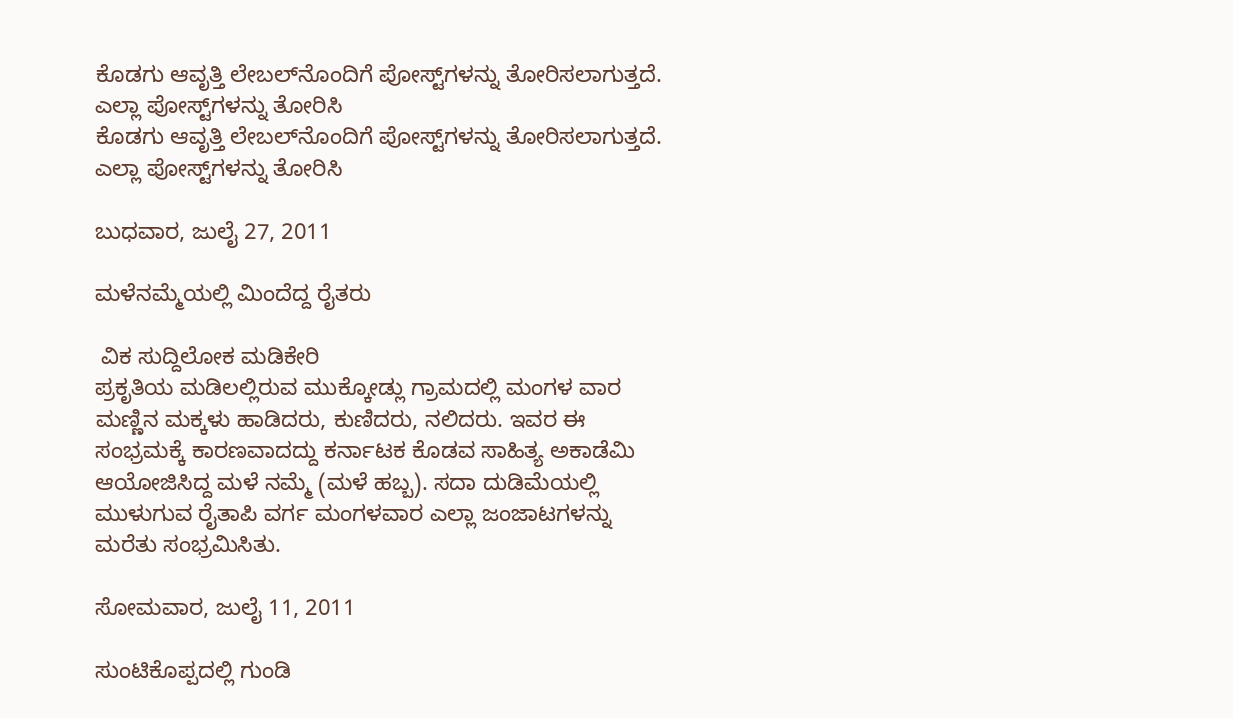ಕೊಡಗು ಆವೃತ್ತಿ ಲೇಬಲ್‌ನೊಂದಿಗೆ ಪೋಸ್ಟ್‌ಗಳನ್ನು ತೋರಿಸಲಾಗುತ್ತದೆ. ಎಲ್ಲಾ ಪೋಸ್ಟ್‌ಗಳನ್ನು ತೋರಿಸಿ
ಕೊಡಗು ಆವೃತ್ತಿ ಲೇಬಲ್‌ನೊಂದಿಗೆ ಪೋಸ್ಟ್‌ಗಳನ್ನು ತೋರಿಸಲಾಗುತ್ತದೆ. ಎಲ್ಲಾ ಪೋಸ್ಟ್‌ಗಳನ್ನು ತೋರಿಸಿ

ಬುಧವಾರ, ಜುಲೈ 27, 2011

ಮಳೆನಮ್ಮೆಯಲ್ಲಿ ಮಿಂದೆದ್ದ ರೈತರು

 ವಿಕ ಸುದ್ದಿಲೋಕ ಮಡಿಕೇರಿ
ಪ್ರಕೃತಿಯ ಮಡಿಲಲ್ಲಿರುವ ಮುಕ್ಕೋಡ್ಲು ಗ್ರಾಮದಲ್ಲಿ ಮಂಗಳ ವಾರ ಮಣ್ಣಿನ ಮಕ್ಕಳು ಹಾಡಿದರು, ಕುಣಿದರು, ನಲಿದರು. ಇವರ ಈ ಸಂಭ್ರಮಕ್ಕೆ ಕಾರಣವಾದದ್ದು ಕರ್ನಾಟಕ ಕೊಡವ ಸಾಹಿತ್ಯ ಅಕಾಡೆಮಿ ಆಯೋಜಿಸಿದ್ದ ಮಳೆ ನಮ್ಮೆ (ಮಳೆ ಹಬ್ಬ). ಸದಾ ದುಡಿಮೆಯಲ್ಲಿ ಮುಳುಗುವ ರೈತಾಪಿ ವರ್ಗ ಮಂಗಳವಾರ ಎಲ್ಲಾ ಜಂಜಾಟಗಳನ್ನು ಮರೆತು ಸಂಭ್ರಮಿಸಿತು.

ಸೋಮವಾರ, ಜುಲೈ 11, 2011

ಸುಂಟಿಕೊಪ್ಪದಲ್ಲಿ ಗುಂಡಿ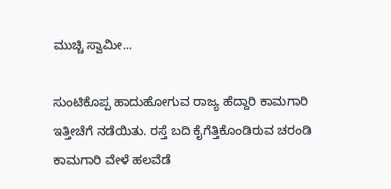ಮುಚ್ಚಿ ಸ್ವಾಮೀ...

ಸುಂಟಿಕೊಪ್ಪ ಹಾದುಹೋಗುವ ರಾಜ್ಯ ಹೆದ್ದಾರಿ ಕಾಮಗಾರಿ ಇತ್ತೀಚೆಗೆ ನಡೆಯಿತು. ರಸ್ತೆ ಬದಿ ಕೈಗೆತ್ತಿಕೊಂಡಿರುವ ಚರಂಡಿ ಕಾಮಗಾರಿ ವೇಳೆ ಹಲವೆಡೆ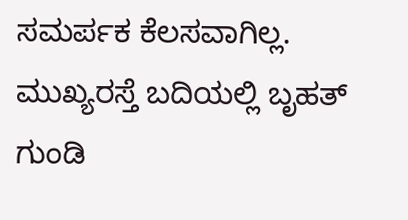ಸಮರ್ಪಕ ಕೆಲಸವಾಗಿಲ್ಲ. ಮುಖ್ಯರಸ್ತೆ ಬದಿಯಲ್ಲಿ ಬೃಹತ್ ಗುಂಡಿ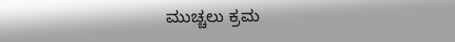ಮುಚ್ಚಲು ಕ್ರಮ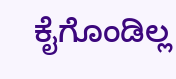ಕೈಗೊಂಡಿಲ್ಲ